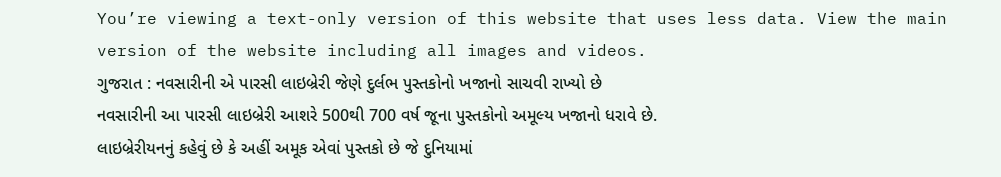You’re viewing a text-only version of this website that uses less data. View the main version of the website including all images and videos.
ગુજરાત : નવસારીની એ પારસી લાઇબ્રેરી જેણે દુર્લભ પુસ્તકોનો ખજાનો સાચવી રાખ્યો છે
નવસારીની આ પારસી લાઇબ્રેરી આશરે 500થી 700 વર્ષ જૂના પુસ્તકોનો અમૂલ્ય ખજાનો ધરાવે છે.
લાઇબ્રેરીયનનું કહેવું છે કે અહીં અમૂક એવાં પુસ્તકો છે જે દુનિયામાં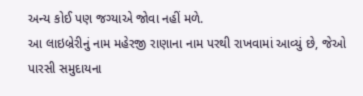અન્ય કોઈ પણ જગ્યાએ જોવા નહીં મળે.
આ લાઇબ્રેરીનું નામ મહેરજી રાણાના નામ પરથી રાખવામાં આવ્યું છે, જેઓ પારસી સમુદાયના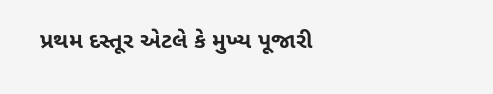પ્રથમ દસ્તૂર એટલે કે મુખ્ય પૂજારી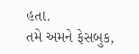હતા.
તમે અમને ફેસબુક,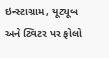ઇન્સ્ટાગ્રામ, યૂટ્યૂબ અને ટ્વિટર પર ફોલો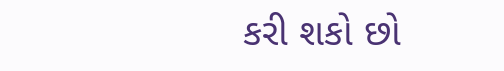કરી શકો છો